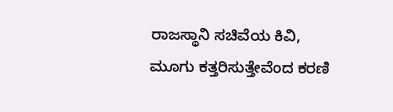ರಾಜಸ್ಥಾನಿ ಸಚಿವೆಯ ಕಿವಿ, ಮೂಗು ಕತ್ತರಿಸುತ್ತೇವೆಂದ ಕರಣಿ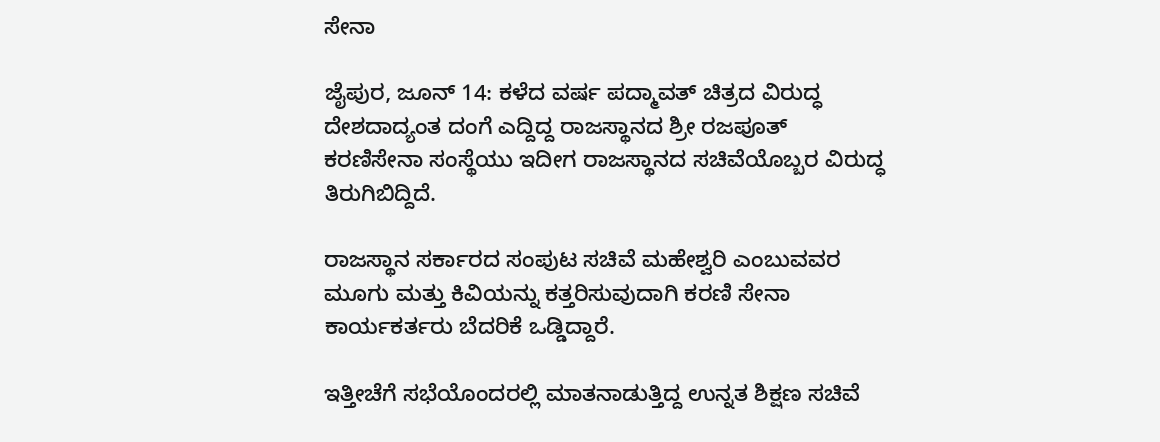ಸೇನಾ

ಜೈಪುರ, ಜೂನ್ 14: ಕಳೆದ ವರ್ಷ ಪದ್ಮಾವತ್ ಚಿತ್ರದ ವಿರುದ್ಧ ದೇಶದಾದ್ಯಂತ ದಂಗೆ ಎದ್ದಿದ್ದ ರಾಜಸ್ಥಾನದ ಶ್ರೀ ರಜಪೂತ್ ಕರಣಿಸೇನಾ ಸಂಸ್ಥೆಯು ಇದೀಗ ರಾಜಸ್ಥಾನದ ಸಚಿವೆಯೊಬ್ಬರ ವಿರುದ್ಧ ತಿರುಗಿಬಿದ್ದಿದೆ.

ರಾಜಸ್ಥಾನ ಸರ್ಕಾರದ ಸಂಪುಟ ಸಚಿವೆ ಮಹೇಶ್ವರಿ ಎಂಬುವವರ ಮೂಗು ಮತ್ತು ಕಿವಿಯನ್ನು ಕತ್ತರಿಸುವುದಾಗಿ ಕರಣಿ ಸೇನಾ ಕಾರ್ಯಕರ್ತರು ಬೆದರಿಕೆ ಒಡ್ಡಿದ್ದಾರೆ.

ಇತ್ತೀಚೆಗೆ ಸಭೆಯೊಂದರಲ್ಲಿ ಮಾತನಾಡುತ್ತಿದ್ದ ಉನ್ನತ ಶಿಕ್ಷಣ ಸಚಿವೆ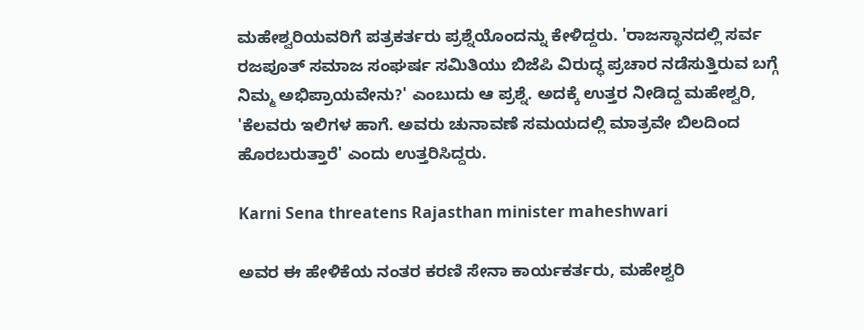ಮಹೇಶ್ವರಿಯವರಿಗೆ ಪತ್ರಕರ್ತರು ಪ್ರಶ್ನೆಯೊಂದನ್ನು ಕೇಳಿದ್ದರು. 'ರಾಜಸ್ಥಾನದಲ್ಲಿ ಸರ್ವ ರಜಪೂತ್ ಸಮಾಜ ಸಂಘರ್ಷ ಸಮಿತಿಯು ಬಿಜೆಪಿ ವಿರುದ್ಧ ಪ್ರಚಾರ ನಡೆಸುತ್ತಿರುವ ಬಗ್ಗೆ ನಿಮ್ಮ ಅಭಿಪ್ರಾಯವೇನು?' ಎಂಬುದು ಆ ಪ್ರಶ್ನೆ. ಅದಕ್ಕೆ ಉತ್ತರ ನೀಡಿದ್ದ ಮಹೇಶ್ವರಿ, 'ಕೆಲವರು ಇಲಿಗಳ ಹಾಗೆ. ಅವರು ಚುನಾವಣೆ ಸಮಯದಲ್ಲಿ ಮಾತ್ರವೇ ಬಿಲದಿಂದ ಹೊರಬರುತ್ತಾರೆ' ಎಂದು ಉತ್ತರಿಸಿದ್ದರು.

Karni Sena threatens Rajasthan minister maheshwari

ಅವರ ಈ ಹೇಳಿಕೆಯ ನಂತರ ಕರಣಿ ಸೇನಾ ಕಾರ್ಯಕರ್ತರು, ಮಹೇಶ್ವರಿ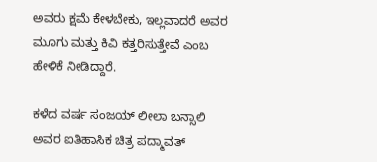ಅವರು ಕ್ಷಮೆ ಕೇಳಬೇಕು, ಇಲ್ಲವಾದರೆ ಅವರ ಮೂಗು ಮತ್ತು ಕಿವಿ ಕತ್ತರಿಸುತ್ತೇವೆ ಎಂಬ ಹೇಳಿಕೆ ನೀಡಿದ್ದಾರೆ.

ಕಳೆದ ವರ್ಷ ಸಂಜಯ್ ಲೀಲಾ ಬನ್ಸಾಲಿ ಅವರ ಐತಿಹಾಸಿಕ ಚಿತ್ರ ಪದ್ಮಾವತ್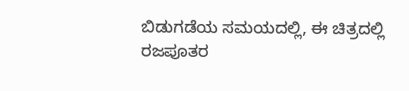ಬಿಡುಗಡೆಯ ಸಮಯದಲ್ಲಿ, ಈ ಚಿತ್ರದಲ್ಲಿ ರಜಪೂತರ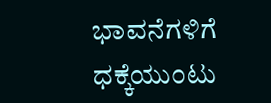ಭಾವನೆಗಳಿಗೆ ಧಕ್ಕೆಯುಂಟು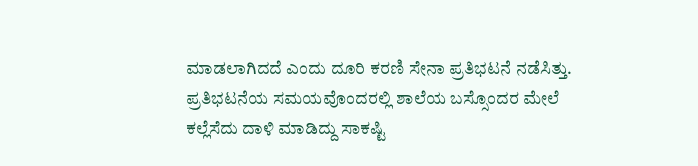ಮಾಡಲಾಗಿದದೆ ಎಂದು ದೂರಿ ಕರಣಿ ಸೇನಾ ಪ್ರತಿಭಟನೆ ನಡೆಸಿತ್ತು. ಪ್ರತಿಭಟನೆಯ ಸಮಯವೊಂದರಲ್ಲಿ ಶಾಲೆಯ ಬಸ್ಸೊಂದರ ಮೇಲೆ ಕಲ್ಲೆಸೆದು ದಾಳಿ ಮಾಡಿದ್ದು ಸಾಕಷ್ಟಿ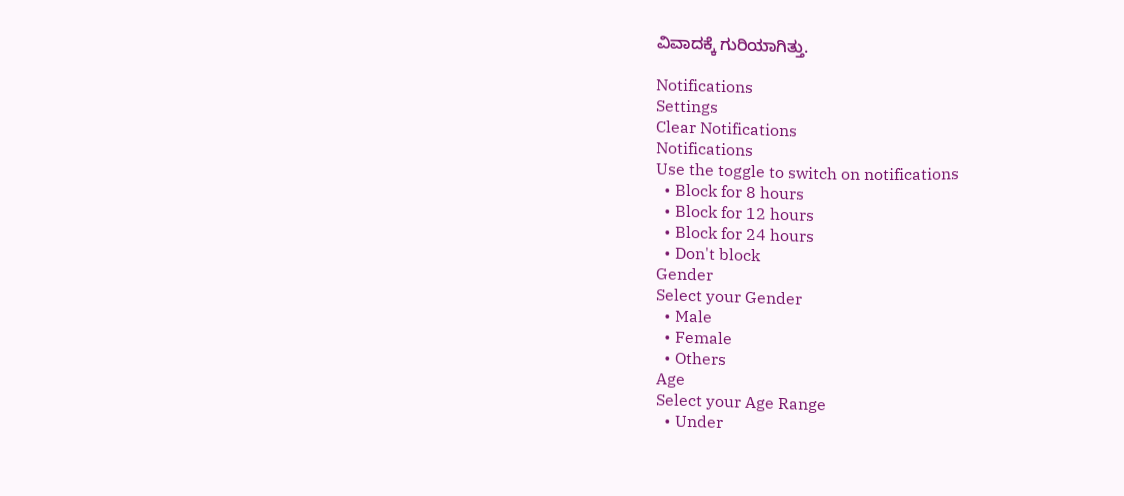ವಿವಾದಕ್ಕೆ ಗುರಿಯಾಗಿತ್ತು.

Notifications
Settings
Clear Notifications
Notifications
Use the toggle to switch on notifications
  • Block for 8 hours
  • Block for 12 hours
  • Block for 24 hours
  • Don't block
Gender
Select your Gender
  • Male
  • Female
  • Others
Age
Select your Age Range
  • Under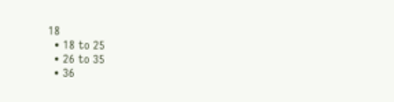18
  • 18 to 25
  • 26 to 35
  • 36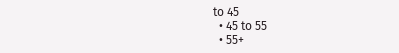to 45
  • 45 to 55
  • 55+